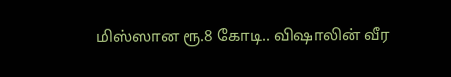மிஸ்ஸான ரூ.8 கோடி.. விஷாலின் வீர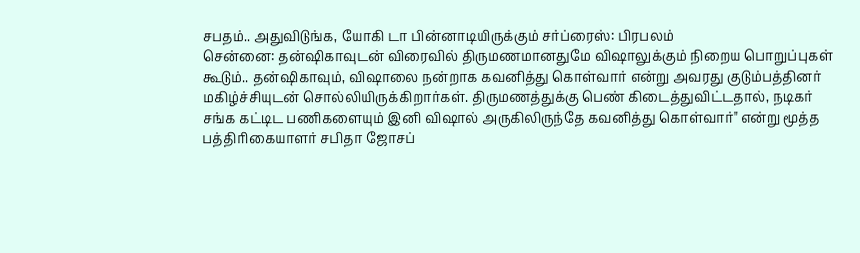சபதம்.. அதுவிடுங்க, யோகி டா பின்னாடியிருக்கும் சர்ப்ரைஸ்: பிரபலம்
சென்னை: தன்ஷிகாவுடன் விரைவில் திருமணமானதுமே விஷாலுக்கும் நிறைய பொறுப்புகள் கூடும்.. தன்ஷிகாவும், விஷாலை நன்றாக கவனித்து கொள்வார் என்று அவரது குடும்பத்தினர் மகிழ்ச்சியுடன் சொல்லியிருக்கிறார்கள். திருமணத்துக்கு பெண் கிடைத்துவிட்டதால், நடிகர் சங்க கட்டிட பணிகளையும் இனி விஷால் அருகிலிருந்தே கவனித்து கொள்வார்" என்று மூத்த பத்திரிகையாளர் சபிதா ஜோசப்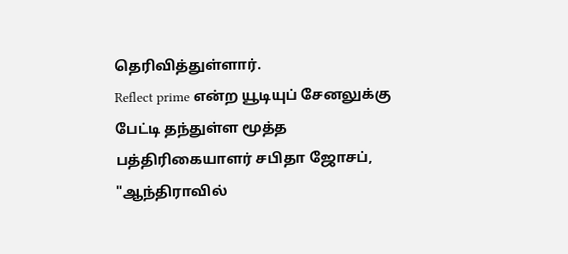தெரிவித்துள்ளார்.
Reflect prime என்ற யூடியுப் சேனலுக்கு பேட்டி தந்துள்ள மூத்த பத்திரிகையாளர் சபிதா ஜோசப், "ஆந்திராவில்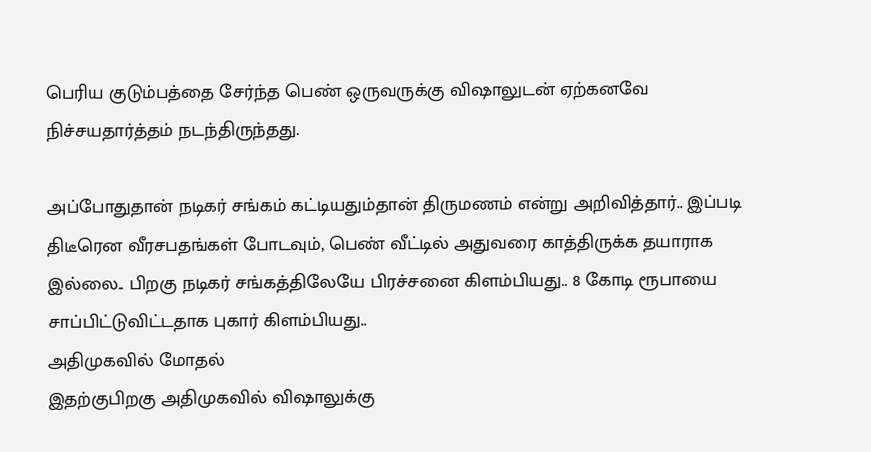பெரிய குடும்பத்தை சேர்ந்த பெண் ஒருவருக்கு விஷாலுடன் ஏற்கனவே நிச்சயதார்த்தம் நடந்திருந்தது.

அப்போதுதான் நடிகர் சங்கம் கட்டியதும்தான் திருமணம் என்று அறிவித்தார்.. இப்படி திடீரென வீரசபதங்கள் போடவும், பெண் வீட்டில் அதுவரை காத்திருக்க தயாராக இல்லை.. பிறகு நடிகர் சங்கத்திலேயே பிரச்சனை கிளம்பியது.. 8 கோடி ரூபாயை சாப்பிட்டுவிட்டதாக புகார் கிளம்பியது..
அதிமுகவில் மோதல்
இதற்குபிறகு அதிமுகவில் விஷாலுக்கு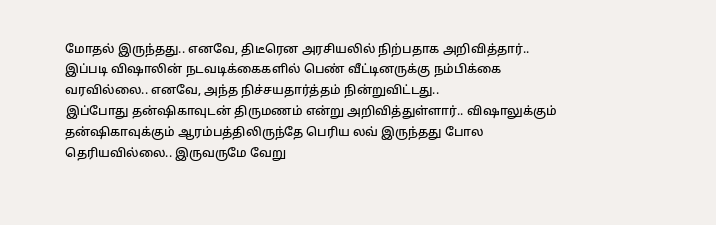மோதல் இருந்தது.. எனவே, திடீரென அரசியலில் நிற்பதாக அறிவித்தார்.. இப்படி விஷாலின் நடவடிக்கைகளில் பெண் வீட்டினருக்கு நம்பிக்கை வரவில்லை.. எனவே, அந்த நிச்சயதார்த்தம் நின்றுவிட்டது..
இப்போது தன்ஷிகாவுடன் திருமணம் என்று அறிவித்துள்ளார்.. விஷாலுக்கும் தன்ஷிகாவுக்கும் ஆரம்பத்திலிருந்தே பெரிய லவ் இருந்தது போல தெரியவில்லை.. இருவருமே வேறு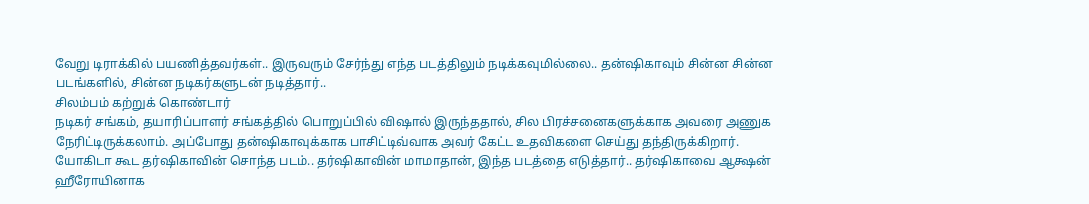வேறு டிராக்கில் பயணித்தவர்கள்.. இருவரும் சேர்ந்து எந்த படத்திலும் நடிக்கவுமில்லை.. தன்ஷிகாவும் சின்ன சின்ன படங்களில், சின்ன நடிகர்களுடன் நடித்தார்..
சிலம்பம் கற்றுக் கொண்டார்
நடிகர் சங்கம், தயாரிப்பாளர் சங்கத்தில் பொறுப்பில் விஷால் இருந்ததால், சில பிரச்சனைகளுக்காக அவரை அணுக நேரிட்டிருக்கலாம். அப்போது தன்ஷிகாவுக்காக பாசிட்டிவ்வாக அவர் கேட்ட உதவிகளை செய்து தந்திருக்கிறார்.
யோகிடா கூட தர்ஷிகாவின் சொந்த படம்.. தர்ஷிகாவின் மாமாதான், இந்த படத்தை எடுத்தார்.. தர்ஷிகாவை ஆக்ஷன் ஹீரோயினாக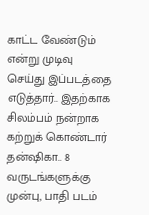காட்ட வேண்டும் என்று முடிவு செய்து இப்படத்தை எடுத்தார்.. இதற்காக சிலம்பம் நன்றாக கற்றுக் கொண்டார் தன்ஷிகா.. 8 வருடங்களுக்கு முன்பு, பாதி படம்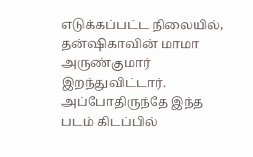எடுக்கப்பட்ட நிலையில், தன்ஷிகாவின் மாமா அருண்குமார் இறந்துவிட்டார். அப்போதிருந்தே இந்த படம் கிடப்பில்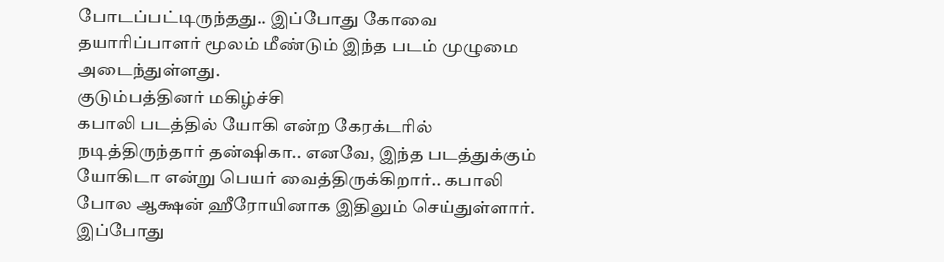போடப்பட்டிருந்தது.. இப்போது கோவை தயாரிப்பாளர் மூலம் மீண்டும் இந்த படம் முழுமை அடைந்துள்ளது.
குடும்பத்தினர் மகிழ்ச்சி
கபாலி படத்தில் யோகி என்ற கேரக்டரில் நடித்திருந்தார் தன்ஷிகா.. எனவே, இந்த படத்துக்கும் யோகிடா என்று பெயர் வைத்திருக்கிறார்.. கபாலி போல ஆக்ஷன் ஹீரோயினாக இதிலும் செய்துள்ளார்.
இப்போது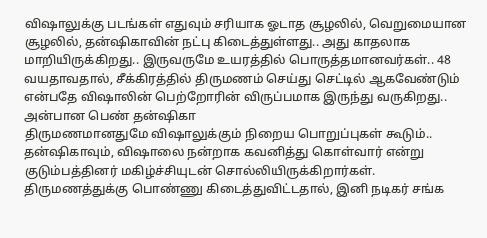விஷாலுக்கு படங்கள் எதுவும் சரியாக ஓடாத சூழலில், வெறுமையான சூழலில், தன்ஷிகாவின் நட்பு கிடைத்துள்ளது.. அது காதலாக மாறியிருக்கிறது.. இருவருமே உயரத்தில் பொருத்தமானவர்கள்.. 48 வயதாவதால், சீக்கிரத்தில் திருமணம் செய்து செட்டில் ஆகவேண்டும் என்பதே விஷாலின் பெற்றோரின் விருப்பமாக இருந்து வருகிறது..
அன்பான பெண் தன்ஷிகா
திருமணமானதுமே விஷாலுக்கும் நிறைய பொறுப்புகள் கூடும்.. தன்ஷிகாவும், விஷாலை நன்றாக கவனித்து கொள்வார் என்று குடும்பத்தினர் மகிழ்ச்சியுடன் சொல்லியிருக்கிறார்கள்.
திருமணத்துக்கு பொண்ணு கிடைத்துவிட்டதால், இனி நடிகர் சங்க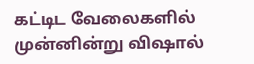கட்டிட வேலைகளில் முன்னின்று விஷால்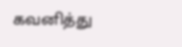கவனித்து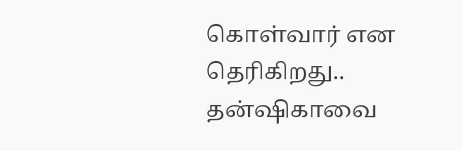கொள்வார் என தெரிகிறது.. தன்ஷிகாவை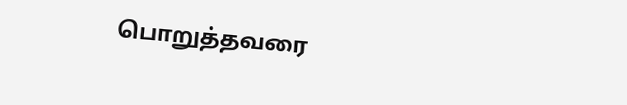பொறுத்தவரை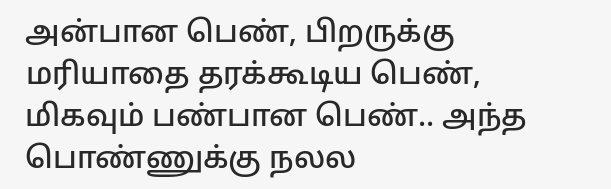அன்பான பெண், பிறருக்கு மரியாதை தரக்கூடிய பெண், மிகவும் பண்பான பெண்.. அந்த பொண்ணுக்கு நலல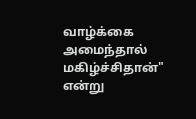வாழ்க்கை அமைந்தால் மகிழ்ச்சிதான்" என்று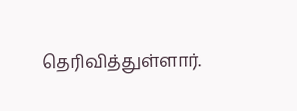தெரிவித்துள்ளார்.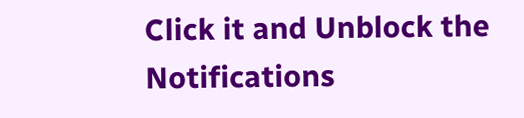Click it and Unblock the Notifications